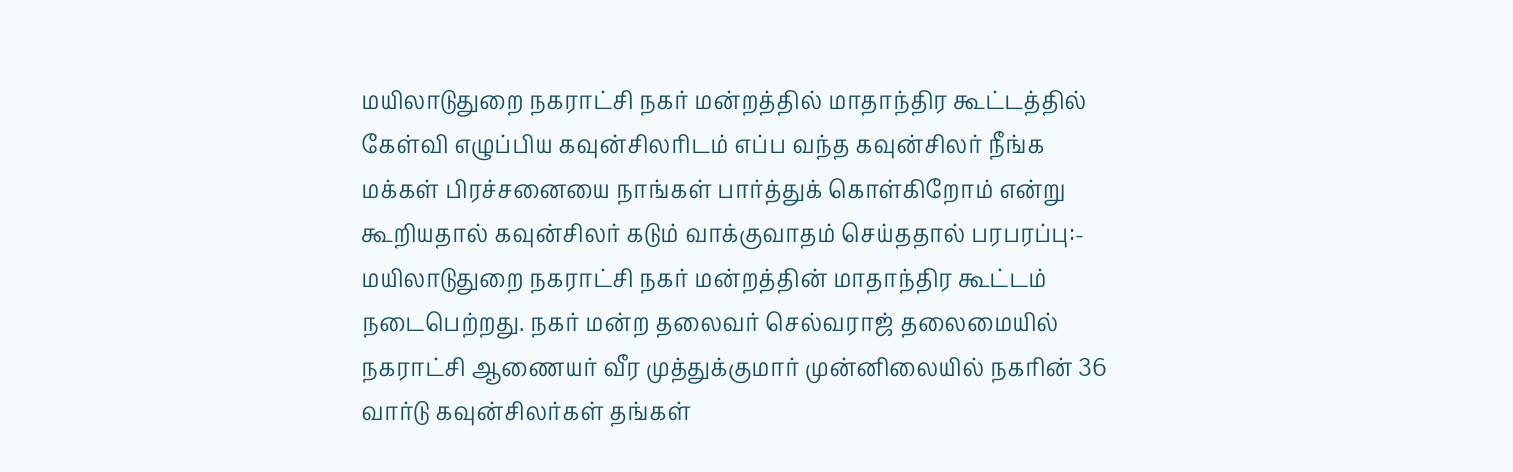மயிலாடுதுறை நகராட்சி நகர் மன்றத்தில் மாதாந்திர கூட்டத்தில் கேள்வி எழுப்பிய கவுன்சிலரிடம் எப்ப வந்த கவுன்சிலர் நீங்க மக்கள் பிரச்சனையை நாங்கள் பார்த்துக் கொள்கிறோம் என்று கூறியதால் கவுன்சிலர் கடும் வாக்குவாதம் செய்ததால் பரபரப்பு:-
மயிலாடுதுறை நகராட்சி நகர் மன்றத்தின் மாதாந்திர கூட்டம் நடைபெற்றது. நகர் மன்ற தலைவர் செல்வராஜ் தலைமையில் நகராட்சி ஆணையர் வீர முத்துக்குமார் முன்னிலையில் நகரின் 36 வார்டு கவுன்சிலர்கள் தங்கள்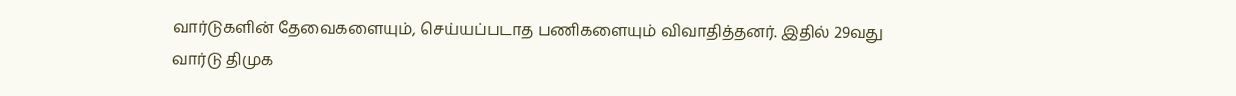வார்டுகளின் தேவைகளையும், செய்யப்படாத பணிகளையும் விவாதித்தனர். இதில் 29வது வார்டு திமுக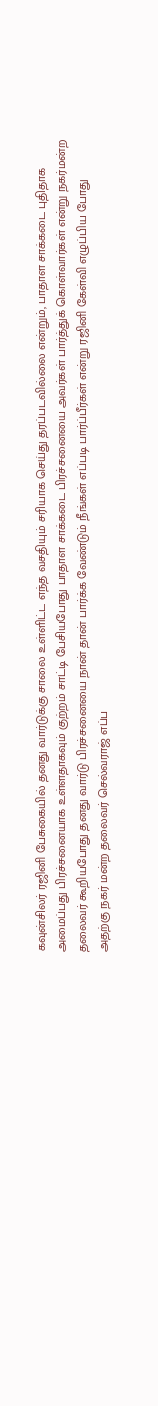கவுன்சிலர் ரஜினி பேசுகையில் தனது வார்டுக்கு சாலை உள்ளிட்ட எந்த வசதியும் சரியாக செய்து தரப்படவில்லை என்றும், பாதாள சாக்கடை புதிதாக அமைப்பது பிரச்சனையாக உள்ளதாகவும் குற்றம் சாட்டி பேசியபோது பாதாள சாக்கடை பிரச்சனையை அவர்கள் பார்த்துக் கொள்வார்கள் என்று நகர்மன்ற தலைவர் கூறியபோது தனது வார்டு பிரச்சனையை நான் தான் பார்க்க வேண்டும் நீங்கள் எப்படி பார்ப்பீர்கள் என்று ரஜினி கேள்வி எழுப்பிய போது அதற்கு நகர் மன்ற தலைவர் செல்வராஜ் எப்ப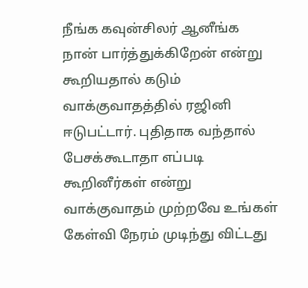நீங்க கவுன்சிலர் ஆனீங்க நான் பார்த்துக்கிறேன் என்று கூறியதால் கடும் வாக்குவாதத்தில் ரஜினி ஈடுபட்டார். புதிதாக வந்தால் பேசக்கூடாதா எப்படி கூறினீர்கள் என்று வாக்குவாதம் முற்றவே உங்கள் கேள்வி நேரம் முடிந்து விட்டது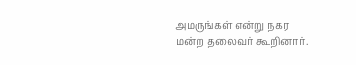அமருங்கள் என்று நகர மன்ற தலைவர் கூறினார்.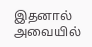இதனால் அவையில்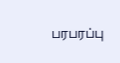பரபரப்பு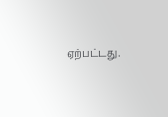ஏற்பட்டது.